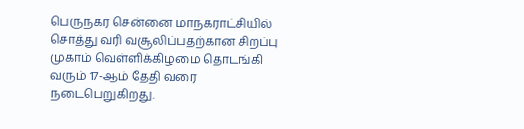பெருநகர சென்னை மாநகராட்சியில் சொத்து வரி வசூலிப்பதற்கான சிறப்பு முகாம் வெள்ளிக்கிழமை தொடங்கி வரும் 17-ஆம் தேதி வரை நடைபெறுகிறது.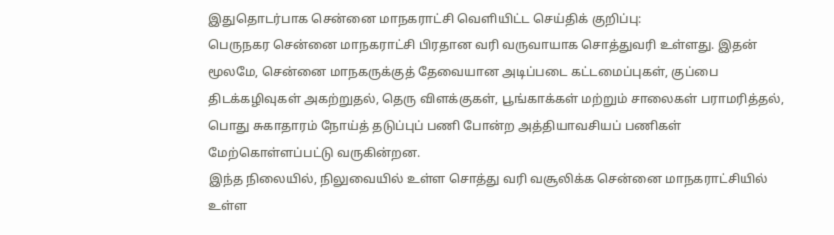இதுதொடர்பாக சென்னை மாநகராட்சி வெளியிட்ட செய்திக் குறிப்பு:
பெருநகர சென்னை மாநகராட்சி பிரதான வரி வருவாயாக சொத்துவரி உள்ளது. இதன் மூலமே, சென்னை மாநகருக்குத் தேவையான அடிப்படை கட்டமைப்புகள், குப்பை திடக்கழிவுகள் அகற்றுதல், தெரு விளக்குகள், பூங்காக்கள் மற்றும் சாலைகள் பராமரித்தல், பொது சுகாதாரம் நோய்த் தடுப்புப் பணி போன்ற அத்தியாவசியப் பணிகள் மேற்கொள்ளப்பட்டு வருகின்றன.
இந்த நிலையில், நிலுவையில் உள்ள சொத்து வரி வசூலிக்க சென்னை மாநகராட்சியில் உள்ள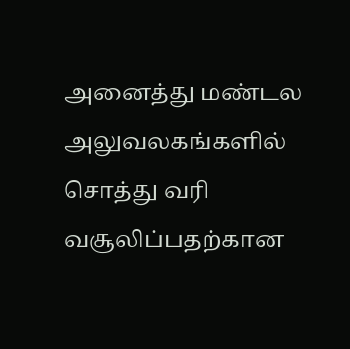அனைத்து மண்டல அலுவலகங்களில் சொத்து வரி வசூலிப்பதற்கான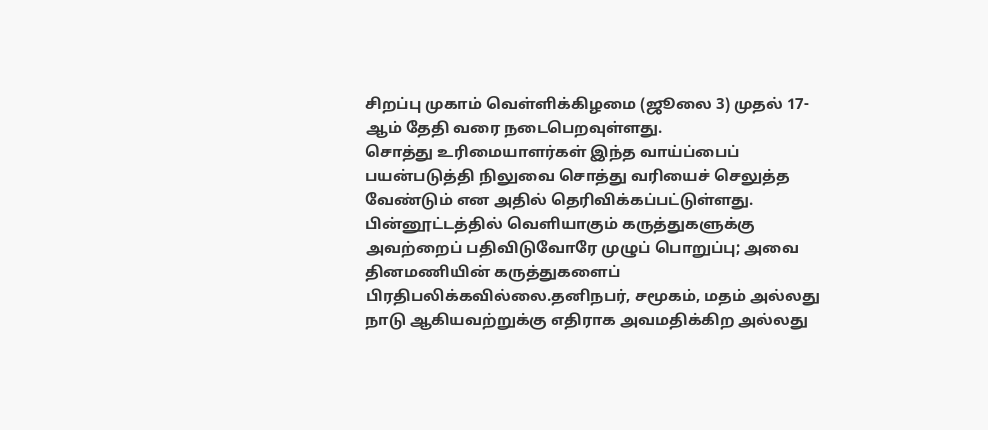சிறப்பு முகாம் வெள்ளிக்கிழமை (ஜூலை 3) முதல் 17-ஆம் தேதி வரை நடைபெறவுள்ளது.
சொத்து உரிமையாளர்கள் இந்த வாய்ப்பைப் பயன்படுத்தி நிலுவை சொத்து வரியைச் செலுத்த வேண்டும் என அதில் தெரிவிக்கப்பட்டுள்ளது.
பின்னூட்டத்தில் வெளியாகும் கருத்துகளுக்கு அவற்றைப் பதிவிடுவோரே முழுப் பொறுப்பு; அவை தினமணியின் கருத்துகளைப் பிரதிபலிக்கவில்லை.தனிநபர், சமூகம், மதம் அல்லது நாடு ஆகியவற்றுக்கு எதிராக அவமதிக்கிற அல்லது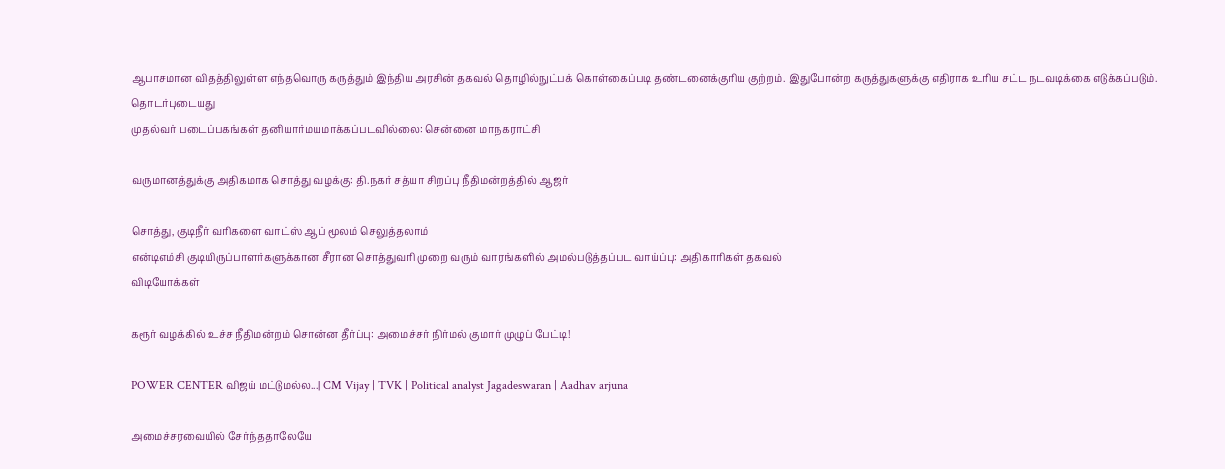ஆபாசமான விதத்திலுள்ள எந்தவொரு கருத்தும் இந்திய அரசின் தகவல் தொழில்நுட்பக் கொள்கைப்படி தண்டனைக்குரிய குற்றம். இதுபோன்ற கருத்துகளுக்கு எதிராக உரிய சட்ட நடவடிக்கை எடுக்கப்படும்.
தொடர்புடையது
முதல்வர் படைப்பகங்கள் தனியார்மயமாக்கப்படவில்லை: சென்னை மாநகராட்சி

வருமானத்துக்கு அதிகமாக சொத்து வழக்கு: தி.நகர் சத்யா சிறப்பு நீதிமன்றத்தில் ஆஜர்

சொத்து, குடிநீர் வரிகளை வாட்ஸ் ஆப் மூலம் செலுத்தலாம்
என்டிஎம்சி குடியிருப்பாளர்களுக்கான சீரான சொத்துவரி முறை வரும் வாரங்களில் அமல்படுத்தப்பட வாய்ப்பு: அதிகாரிகள் தகவல்
விடியோக்கள்

கரூர் வழக்கில் உச்ச நீதிமன்றம் சொன்ன தீர்ப்பு: அமைச்சர் நிர்மல் குமார் முழுப் பேட்டி!

POWER CENTER விஜய் மட்டுமல்ல...| CM Vijay | TVK | Political analyst Jagadeswaran | Aadhav arjuna

அமைச்சரவையில் சேர்ந்ததாலேயே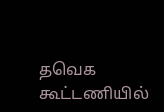தவெக கூட்டணியில்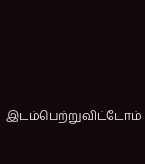இடம்பெற்றுவிட்டோம்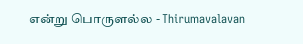என்று பொருளல்ல - Thirumavalavan